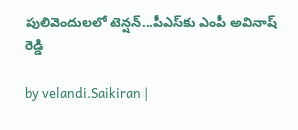పులివెందులలో టెన్షన్...పీఎస్‌కు ఎంపీ అవినాష్‌ రెడ్డి

by velandi.Saikiran |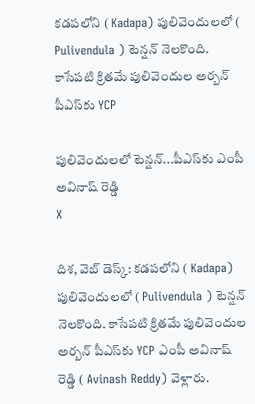కడపలోని ( Kadapa) పులివెందులలో ( Pulivendula ) టెన్షన్ నెలకొంది. కాసేపటి క్రితమే పులివెందుల అర్బన్‌ పీఎస్‌కు YCP

పులివెందులలో టెన్షన్...పీఎస్‌కు ఎంపీ అవినాష్‌ రెడ్డి
X

దిశ, వెబ్ డెస్క్: కడపలోని ( Kadapa) పులివెందులలో ( Pulivendula ) టెన్షన్ నెలకొంది. కాసేపటి క్రితమే పులివెందుల అర్బన్‌ పీఎస్‌కు YCP ఎంపీ అవినాష్‌ రెడ్డి ( Avinash Reddy) వెళ్లారు.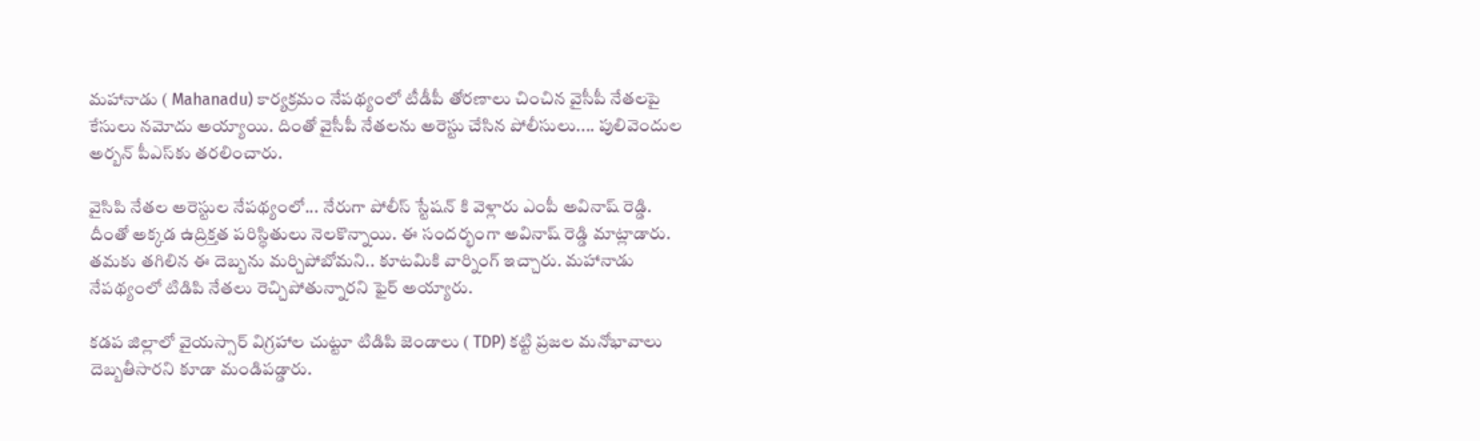మహానాడు ( Mahanadu) కార్యక్రమం నేపథ్యంలో టీడీపీ తోరణాలు చించిన వైసీపీ నేతలపై కేసులు నమోదు అయ్యాయి. దింతో వైసీపీ నేతలను అరెస్టు చేసిన పోలీసులు.... పులివెందుల అర్బన్‌ పీఎస్‌కు తరలించారు.

వైసిపి నేతల అరెస్టుల నేపథ్యంలో... నేరుగా పోలీస్ స్టేషన్ కి వెళ్లారు ఎంపీ అవినాష్ రెడ్డి. దీంతో అక్కడ ఉద్రిక్తత పరిస్థితులు నెలకొన్నాయి. ఈ సందర్భంగా అవినాష్ రెడ్డి మాట్లాడారు. తమకు తగిలిన ఈ దెబ్బను మర్చిపోబోమని.. కూటమికి వార్నింగ్ ఇచ్చారు. మహానాడు నేపథ్యంలో టిడిపి నేతలు రెచ్చిపోతున్నారని ఫైర్ అయ్యారు.

కడప జిల్లాలో వైయస్సార్ విగ్రహాల చుట్టూ టిడిపి జెండాలు ( TDP) కట్టి ప్రజల మనోభావాలు దెబ్బతీసారని కూడా మండిపడ్డారు.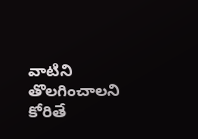వాటిని తొలగించాలని కోరితే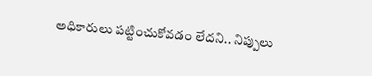అధికారులు పట్టించుకోవడం లేదని.. నిప్పులు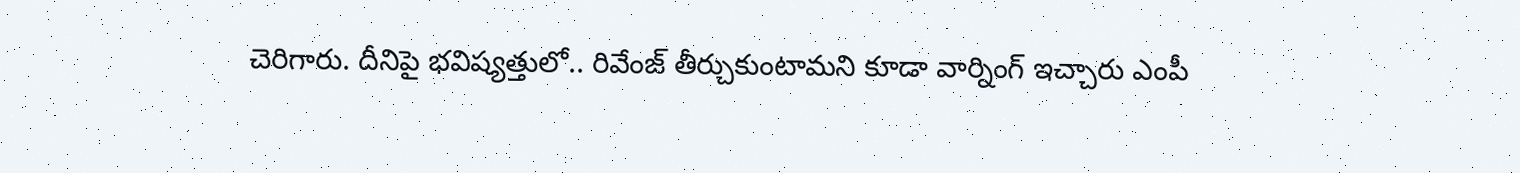చెరిగారు. దీనిపై భవిష్యత్తులో.. రివేంజ్ తీర్చుకుంటామని కూడా వార్నింగ్ ఇచ్చారు ఎంపీ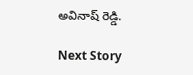అవినాష్ రెడ్డి.

Next Story